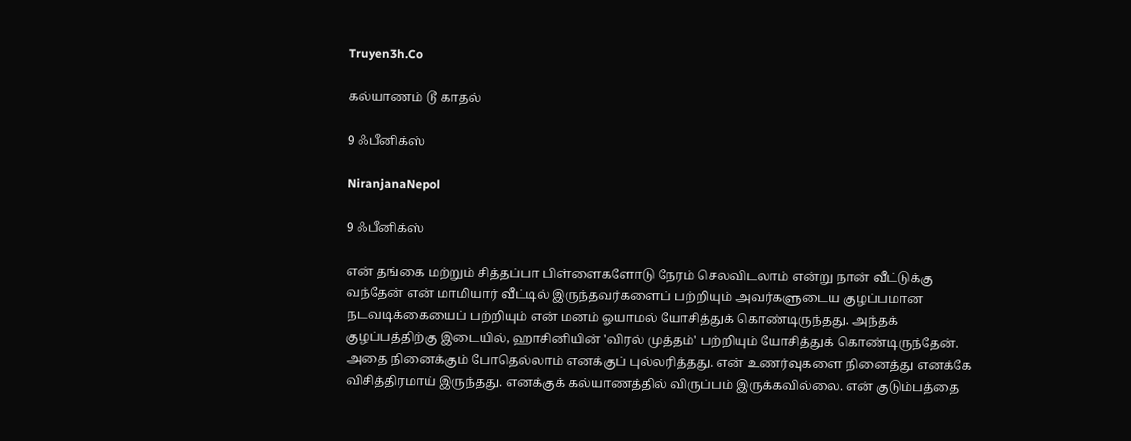Truyen3h.Co

கல்யாணம் டூ காதல்

9 ஃபீனிக்ஸ்

NiranjanaNepol

9 ஃபீனிக்ஸ்

என் தங்கை மற்றும் சித்தப்பா பிள்ளைகளோடு நேரம் செலவிடலாம் என்று நான் வீட்டுக்கு வந்தேன் என் மாமியார் வீட்டில் இருந்தவர்களைப் பற்றியும் அவர்களுடைய குழப்பமான நடவடிக்கையைப் பற்றியும் என் மனம் ஓயாமல் யோசித்துக் கொண்டிருந்தது. அந்தக் குழப்பத்திற்கு இடையில், ஹாசினியின் 'விரல் முத்தம்' பற்றியும் யோசித்துக் கொண்டிருந்தேன். அதை நினைக்கும் போதெல்லாம் எனக்குப் புல்லரித்தது. என் உணர்வுகளை நினைத்து எனக்கே விசித்திரமாய் இருந்தது. எனக்குக் கல்யாணத்தில் விருப்பம் இருக்கவில்லை. என் குடும்பத்தை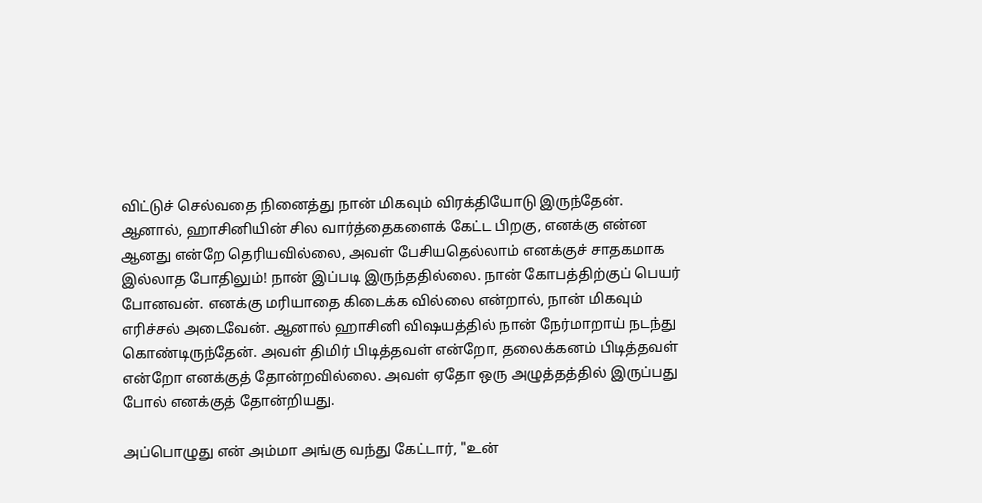விட்டுச் செல்வதை நினைத்து நான் மிகவும் விரக்தியோடு இருந்தேன். ஆனால், ஹாசினியின் சில வார்த்தைகளைக் கேட்ட பிறகு, எனக்கு என்ன ஆனது என்றே தெரியவில்லை, அவள் பேசியதெல்லாம் எனக்குச் சாதகமாக இல்லாத போதிலும்! நான் இப்படி இருந்ததில்லை. நான் கோபத்திற்குப் பெயர் போனவன். எனக்கு மரியாதை கிடைக்க வில்லை என்றால், நான் மிகவும் எரிச்சல் அடைவேன். ஆனால் ஹாசினி விஷயத்தில் நான் நேர்மாறாய் நடந்து கொண்டிருந்தேன். அவள் திமிர் பிடித்தவள் என்றோ, தலைக்கனம் பிடித்தவள் என்றோ எனக்குத் தோன்றவில்லை. அவள் ஏதோ ஒரு அழுத்தத்தில் இருப்பது போல் எனக்குத் தோன்றியது.

அப்பொழுது என் அம்மா அங்கு வந்து கேட்டார், "உன்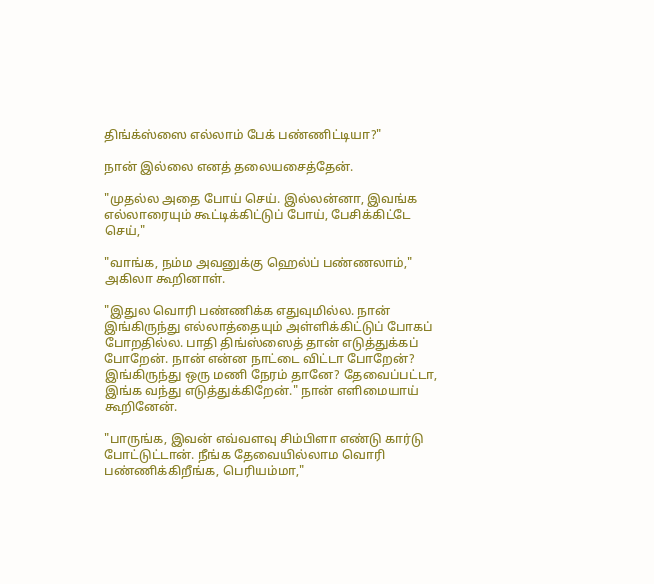திங்க்ஸ்ஸை எல்லாம் பேக் பண்ணிட்டியா?"

நான் இல்லை எனத் தலையசைத்தேன்.

"முதல்ல அதை போய் செய். இல்லன்னா, இவங்க எல்லாரையும் கூட்டிக்கிட்டுப் போய், பேசிக்கிட்டே செய்,"

"வாங்க, நம்ம அவனுக்கு ஹெல்ப் பண்ணலாம்," அகிலா கூறினாள்.

"இதுல வொரி பண்ணிக்க எதுவுமில்ல. நான் இங்கிருந்து எல்லாத்தையும் அள்ளிக்கிட்டுப் போகப் போறதில்ல. பாதி திங்ஸ்ஸைத் தான் எடுத்துக்கப் போறேன். நான் என்ன நாட்டை விட்டா போறேன்? இங்கிருந்து ஒரு மணி நேரம் தானே? தேவைப்பட்டா, இங்க வந்து எடுத்துக்கிறேன்." நான் எளிமையாய் கூறினேன்.

"பாருங்க, இவன் எவ்வளவு சிம்பிளா எண்டு கார்டு போட்டுட்டான். நீங்க தேவையில்லாம வொரி பண்ணிக்கிறீங்க, பெரியம்மா,"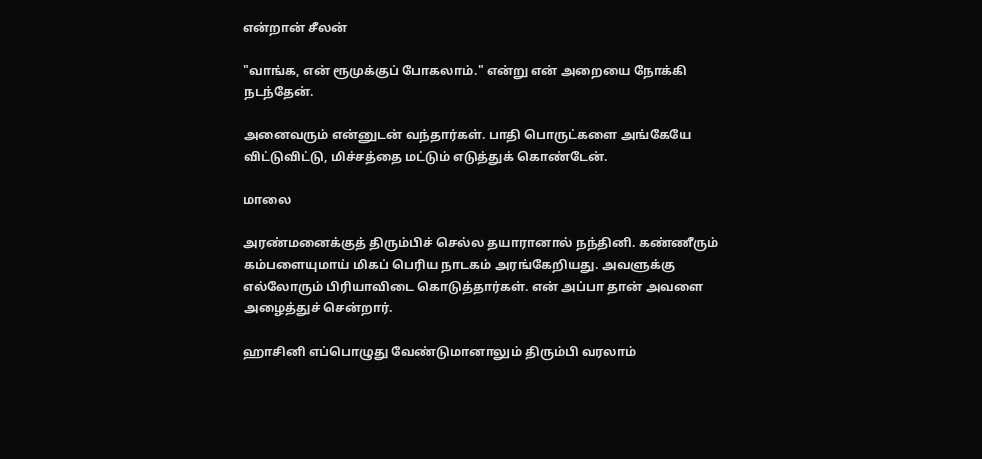என்றான் சீலன்

"வாங்க, என் ரூமுக்குப் போகலாம்." என்று என் அறையை நோக்கி நடந்தேன்.

அனைவரும் என்னுடன் வந்தார்கள். பாதி பொருட்களை அங்கேயே விட்டுவிட்டு, மிச்சத்தை மட்டும் எடுத்துக் கொண்டேன்.

மாலை

அரண்மனைக்குத் திரும்பிச் செல்ல தயாரானால் நந்தினி. கண்ணீரும் கம்பளையுமாய் மிகப் பெரிய நாடகம் அரங்கேறியது. அவளுக்கு எல்லோரும் பிரியாவிடை கொடுத்தார்கள். என் அப்பா தான் அவளை அழைத்துச் சென்றார்.

ஹாசினி எப்பொழுது வேண்டுமானாலும் திரும்பி வரலாம்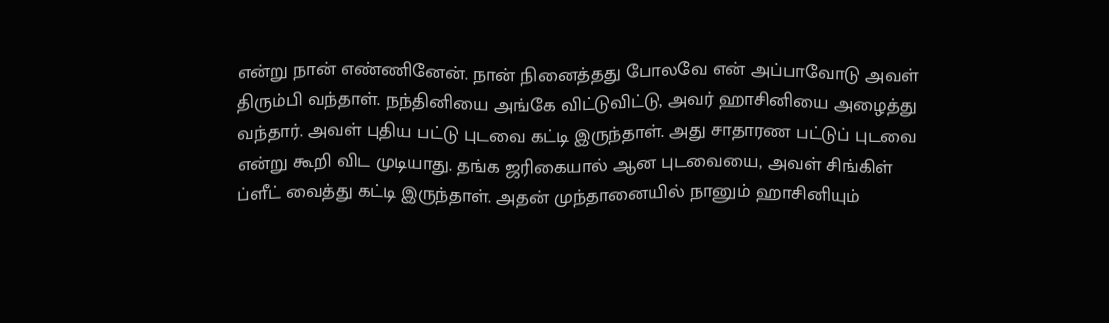என்று நான் எண்ணினேன். நான் நினைத்தது போலவே என் அப்பாவோடு அவள் திரும்பி வந்தாள். நந்தினியை அங்கே விட்டுவிட்டு, அவர் ஹாசினியை அழைத்து வந்தார். அவள் புதிய பட்டு புடவை கட்டி இருந்தாள். அது சாதாரண பட்டுப் புடவை என்று கூறி விட முடியாது. தங்க ஜரிகையால் ஆன புடவையை, அவள் சிங்கிள் ப்ளீட் வைத்து கட்டி இருந்தாள். அதன் முந்தானையில் நானும் ஹாசினியும்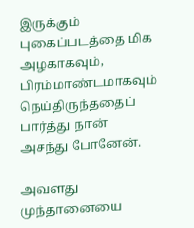இருக்கும் புகைப்படத்தை மிக அழகாகவும், பிரம்மாண்டமாகவும் நெய்திருந்ததைப் பார்த்து நான் அசந்து போனேன்.

அவளது முந்தானையை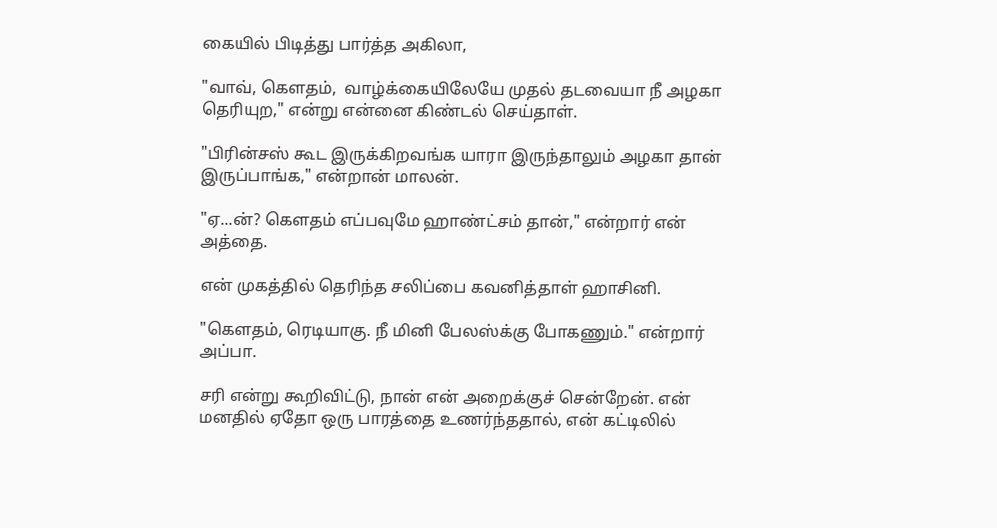கையில் பிடித்து பார்த்த அகிலா,

"வாவ், கெளதம்,  வாழ்க்கையிலேயே முதல் தடவையா நீ அழகா தெரியுற," என்று என்னை கிண்டல் செய்தாள்.

"பிரின்சஸ் கூட இருக்கிறவங்க யாரா இருந்தாலும் அழகா தான் இருப்பாங்க," என்றான் மாலன்.

"ஏ...ன்? கௌதம் எப்பவுமே ஹாண்ட்சம் தான்," என்றார் என் அத்தை.

என் முகத்தில் தெரிந்த சலிப்பை கவனித்தாள் ஹாசினி.

"கௌதம், ரெடியாகு. நீ மினி பேலஸ்க்கு போகணும்." என்றார் அப்பா.

சரி என்று கூறிவிட்டு, நான் என் அறைக்குச் சென்றேன். என் மனதில் ஏதோ ஒரு பாரத்தை உணர்ந்ததால், என் கட்டிலில்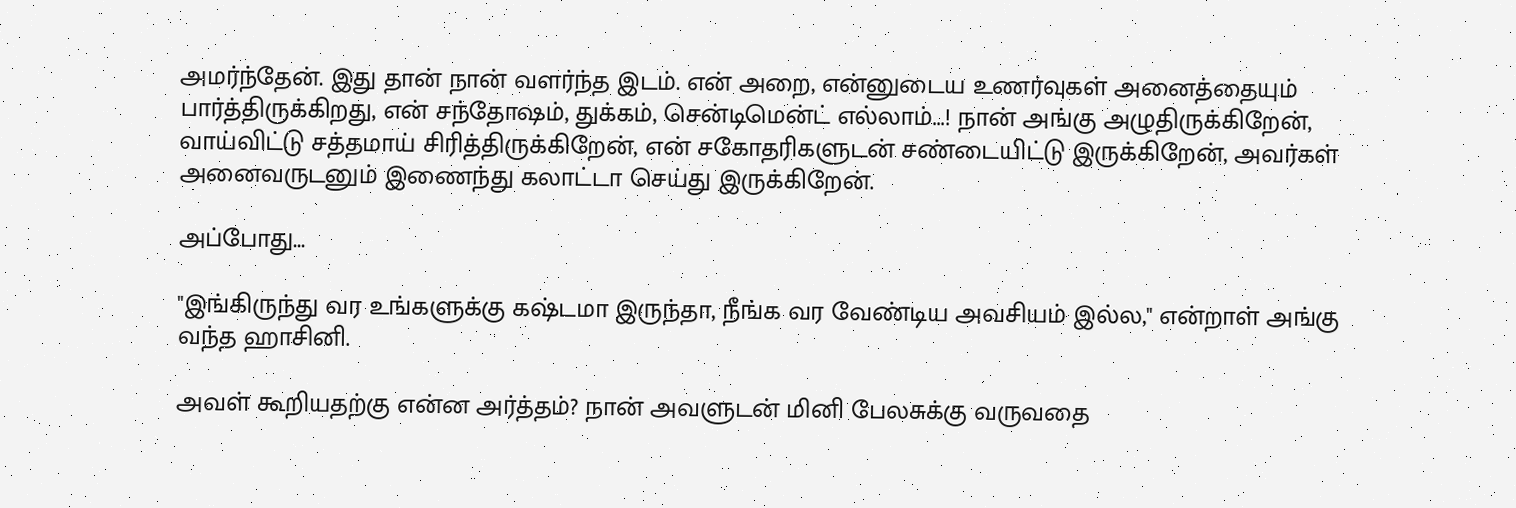அமர்ந்தேன். இது தான் நான் வளர்ந்த இடம். என் அறை, என்னுடைய உணர்வுகள் அனைத்தையும் பார்த்திருக்கிறது, என் சந்தோஷம், துக்கம், சென்டிமென்ட் எல்லாம்...! நான் அங்கு அழுதிருக்கிறேன், வாய்விட்டு சத்தமாய் சிரித்திருக்கிறேன், என் சகோதரிகளுடன் சண்டையிட்டு இருக்கிறேன், அவர்கள் அனைவருடனும் இணைந்து கலாட்டா செய்து இருக்கிறேன்.

அப்போது...

"இங்கிருந்து வர உங்களுக்கு கஷ்டமா இருந்தா, நீங்க வர வேண்டிய அவசியம் இல்ல," என்றாள் அங்கு வந்த ஹாசினி.

அவள் கூறியதற்கு என்ன அர்த்தம்? நான் அவளுடன் மினி பேலசுக்கு வருவதை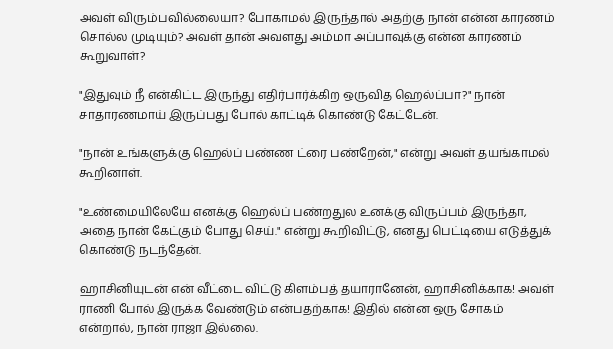அவள் விரும்பவில்லையா? போகாமல் இருந்தால் அதற்கு நான் என்ன காரணம் சொல்ல முடியும்? அவள் தான் அவளது அம்மா அப்பாவுக்கு என்ன காரணம் கூறுவாள்?

"இதுவும் நீ என்கிட்ட இருந்து எதிர்பார்க்கிற ஒருவித ஹெல்ப்பா?" நான் சாதாரணமாய் இருப்பது போல் காட்டிக் கொண்டு கேட்டேன்.

"நான் உங்களுக்கு ஹெல்ப் பண்ண ட்ரை பண்றேன்," என்று அவள் தயங்காமல் கூறினாள்.

"உண்மையிலேயே எனக்கு ஹெல்ப் பண்றதுல உனக்கு விருப்பம் இருந்தா, அதை நான் கேட்கும் போது செய்." என்று கூறிவிட்டு, எனது பெட்டியை எடுத்துக் கொண்டு நடந்தேன்.

ஹாசினியுடன் என் வீட்டை விட்டு கிளம்பத் தயாரானேன், ஹாசினிக்காக! அவள் ராணி போல் இருக்க வேண்டும் என்பதற்காக! இதில் என்ன ஒரு சோகம் என்றால், நான் ராஜா இல்லை.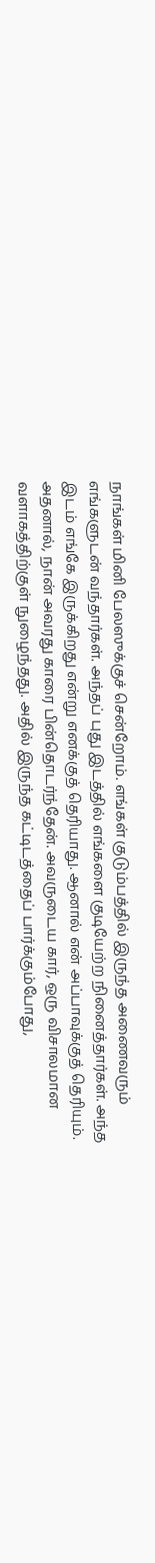நாங்கள் மினி பேலஸுக்குச் சென்றோம். எங்கள் குடும்பத்தில் இருந்த அணைவரும் எங்களுடன் வந்தார்கள். அந்தப் புது இடத்தில் எங்களை குடியேற்ற நினைத்தார்கள். அந்த இடம் எங்கே இருக்கிறது என்று எனக்குத் தெரியாது. ஆனால் என் அப்பாவுக்குத் தெரியும். அதனால், நான் அவரது காரை பின்தொடர்ந்தேன். அவருடைய கார், ஒரு விசாலமான வளாகத்திற்குள் நுழைந்தது. அதில் இருந்த கட்டிடத்தைப் பார்க்கும்போது,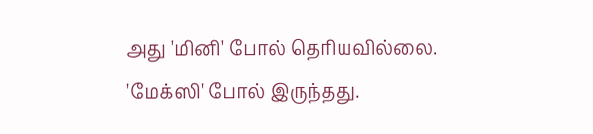அது 'மினி' போல் தெரியவில்லை. 'மேக்ஸி' போல் இருந்தது.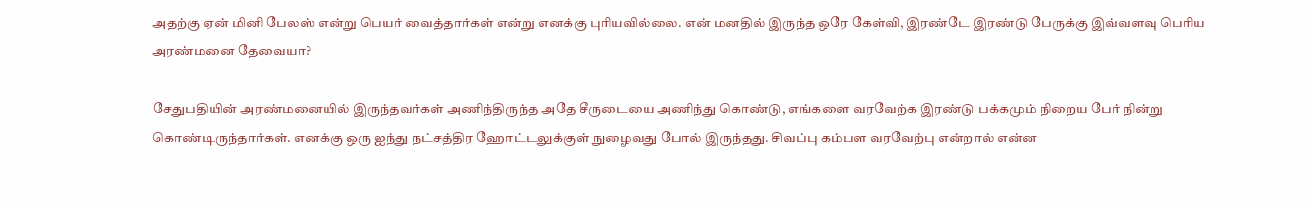அதற்கு ஏன் மினி பேலஸ் என்று பெயர் வைத்தார்கள் என்று எனக்கு புரியவில்லை. என் மனதில் இருந்த ஒரே கேள்வி, இரண்டே இரண்டு பேருக்கு இவ்வளவு பெரிய அரண்மனை தேவையா?

சேதுபதியின் அரண்மனையில் இருந்தவர்கள் அணிந்திருந்த அதே சீருடையை அணிந்து கொண்டு, எங்களை வரவேற்க இரண்டு பக்கமும் நிறைய பேர் நின்று கொண்டிருந்தார்கள். எனக்கு ஒரு ஐந்து நட்சத்திர ஹோட்டலுக்குள் நுழைவது போல் இருந்தது. சிவப்பு கம்பள வரவேற்பு என்றால் என்ன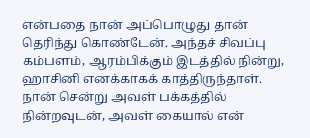என்பதை நான் அப்பொழுது தான் தெரிந்து கொண்டேன். அந்தச் சிவப்பு கம்பளம், ஆரம்பிக்கும் இடத்தில் நின்று, ஹாசினி எனக்காகக் காத்திருந்தாள். நான் சென்று அவள் பக்கத்தில் நின்றவுடன், அவள் கையால் என்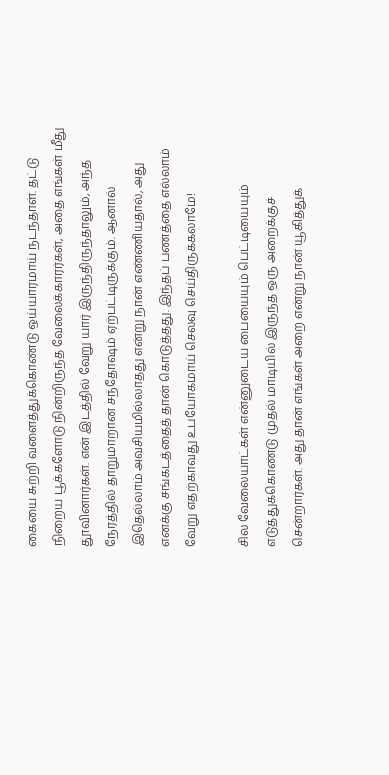கையை சுற்றி வளைத்துக்கொண்டு ஒய்யாரமாய் நடந்தாள். தட்டு நிறைய பூக்களோடு நின்றிருந்த வேலைக்காரர்கள், அதை எங்கள் மீது தூவினார்கள். என் இடத்தில் வேறு யார் இருந்திருந்தாலும், அந்த நேரத்தில் தாறுமாறான சந்தோஷம் ஏற்பட்டிருக்கும். ஆனால் இதெல்லாம் அவசியமில்லாதது என்று நான் எண்ணியதால், அது எனக்கு சங்கடத்தைத் தான் கொடுத்தது. இந்தப் பணத்தை எல்லாம் வேறு எதற்காவது உபயோகமாய் செலவு செய்திருக்கலாமே!

சில வேலையாட்கள் என்னுடைய பையையும் பெட்டியையும் எடுத்துக்கொண்டு முதல் மாடியில் இருந்த ஒரு அறைக்குச் சென்றார்கள். அது தான் எங்கள் அறை என்று நான் யூகித்துக்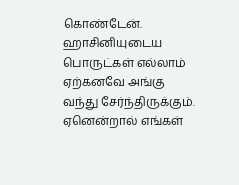கொண்டேன். ஹாசினியுடைய பொருட்கள் எல்லாம் ஏற்கனவே அங்கு வந்து சேர்ந்திருக்கும். ஏனென்றால் எங்கள்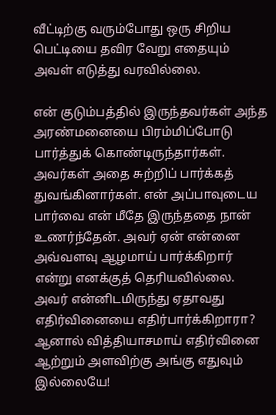வீட்டிற்கு வரும்போது ஒரு சிறிய பெட்டியை தவிர வேறு எதையும் அவள் எடுத்து வரவில்லை.

என் குடும்பத்தில் இருந்தவர்கள் அந்த அரண்மனையை பிரம்மிப்போடு பார்த்துக் கொண்டிருந்தார்கள். அவர்கள் அதை சுற்றிப் பார்க்கத் துவங்கினார்கள். என் அப்பாவுடைய பார்வை என் மீதே இருந்ததை நான் உணர்ந்தேன். அவர் ஏன் என்னை அவ்வளவு ஆழமாய் பார்க்கிறார் என்று எனக்குத் தெரியவில்லை. அவர் என்னிடமிருந்து ஏதாவது எதிர்வினையை எதிர்பார்க்கிறாரா? ஆனால் வித்தியாசமாய் எதிர்வினை ஆற்றும் அளவிற்கு அங்கு எதுவும் இல்லையே!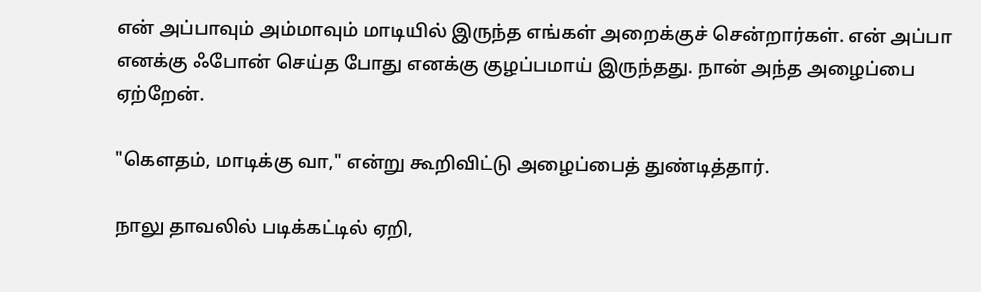என் அப்பாவும் அம்மாவும் மாடியில் இருந்த எங்கள் அறைக்குச் சென்றார்கள். என் அப்பா எனக்கு ஃபோன் செய்த போது எனக்கு குழப்பமாய் இருந்தது. நான் அந்த அழைப்பை ஏற்றேன்.

"கௌதம், மாடிக்கு வா," என்று கூறிவிட்டு அழைப்பைத் துண்டித்தார்.

நாலு தாவலில் படிக்கட்டில் ஏறி,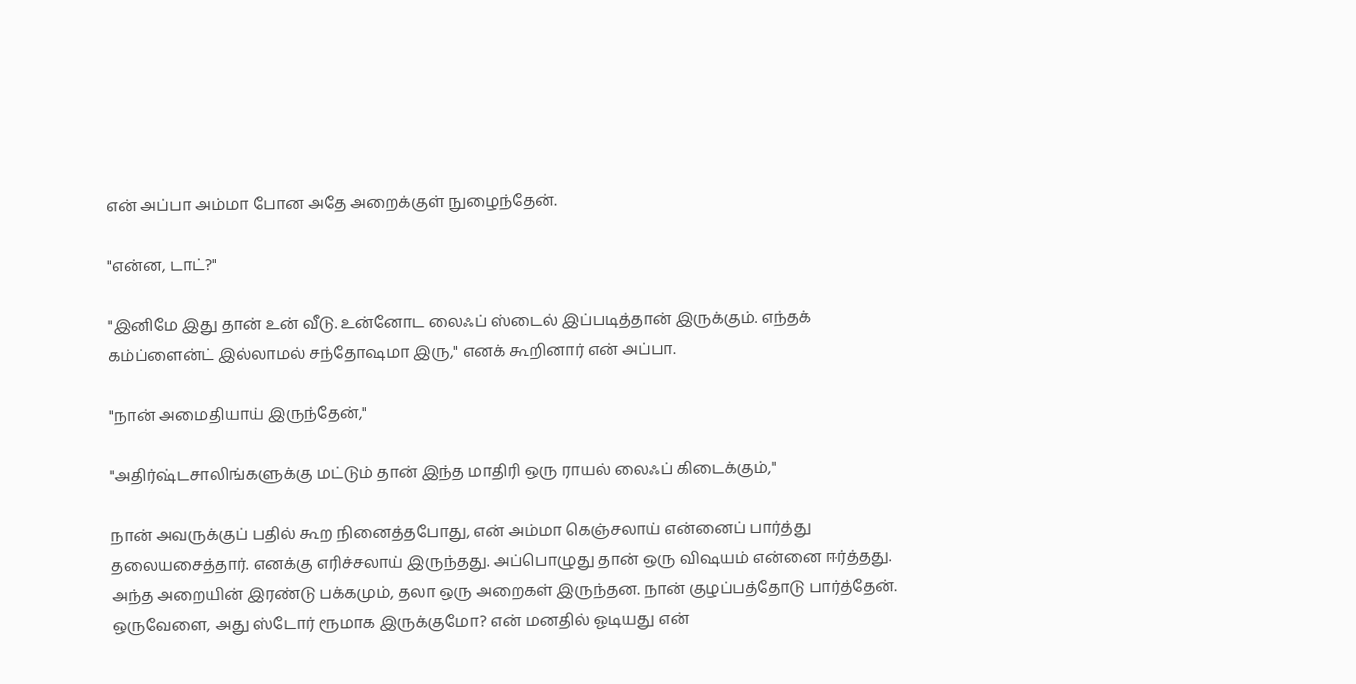என் அப்பா அம்மா போன அதே அறைக்குள் நுழைந்தேன்.

"என்ன, டாட்?"

"இனிமே இது தான் உன் வீடு. உன்னோட லைஃப் ஸ்டைல் இப்படித்தான் இருக்கும். எந்தக் கம்ப்ளைன்ட் இல்லாமல் சந்தோஷமா இரு," எனக் கூறினார் என் அப்பா.

"நான் அமைதியாய் இருந்தேன்,"

"அதிர்ஷ்டசாலிங்களுக்கு மட்டும் தான் இந்த மாதிரி ஒரு ராயல் லைஃப் கிடைக்கும்,"

நான் அவருக்குப் பதில் கூற நினைத்தபோது, என் அம்மா கெஞ்சலாய் என்னைப் பார்த்து தலையசைத்தார். எனக்கு எரிச்சலாய் இருந்தது. அப்பொழுது தான் ஒரு விஷயம் என்னை ஈர்த்தது. அந்த அறையின் இரண்டு பக்கமும், தலா ஒரு அறைகள் இருந்தன. நான் குழப்பத்தோடு பார்த்தேன். ஒருவேளை, அது ஸ்டோர் ரூமாக இருக்குமோ? என் மனதில் ஓடியது என்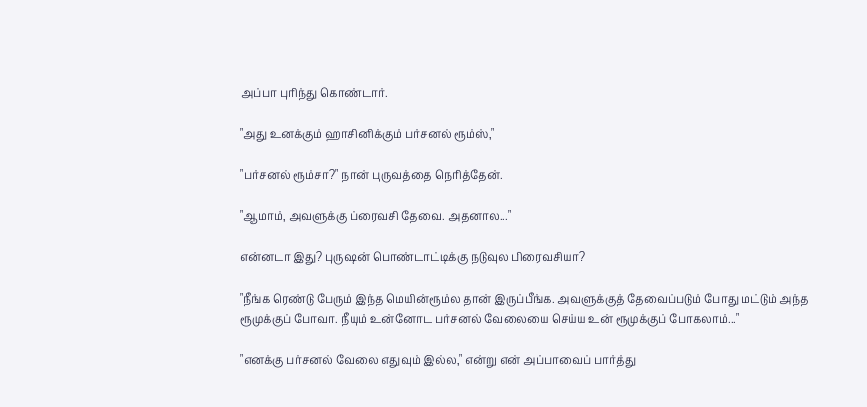அப்பா புரிந்து கொண்டார்.

"அது உனக்கும் ஹாசினிக்கும் பர்சனல் ரூம்ஸ்,"

"பர்சனல் ரூம்சா?" நான் புருவத்தை நெரித்தேன்.

"ஆமாம், அவளுக்கு ப்ரைவசி தேவை. அதனால..."

என்னடா இது? புருஷன் பொண்டாட்டிக்கு நடுவுல பிரைவசியா?

"நீங்க ரெண்டு பேரும் இந்த மெயின்ரூம்ல தான் இருப்பீங்க. அவளுக்குத் தேவைப்படும் போது மட்டும் அந்த ரூமுக்குப் போவா. நீயும் உன்னோட பர்சனல் வேலையை செய்ய உன் ரூமுக்குப் போகலாம்..."

"எனக்கு பர்சனல் வேலை எதுவும் இல்ல," என்று என் அப்பாவைப் பார்த்து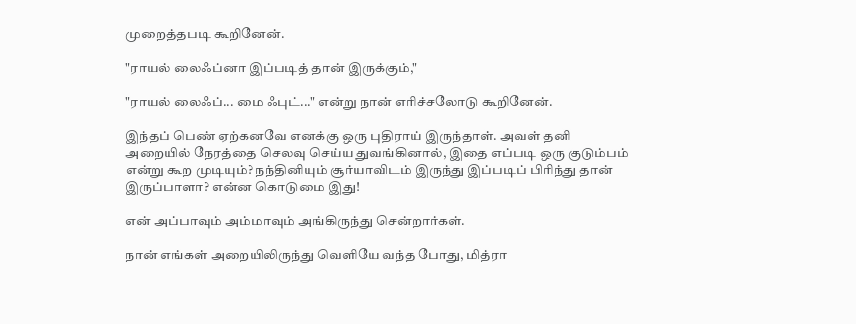முறைத்தபடி கூறினேன்.

"ராயல் லைஃப்னா இப்படித் தான் இருக்கும்,"

"ராயல் லைஃப்... மை ஃபுட்..." என்று நான் எரிச்சலோடு கூறினேன்.

இந்தப் பெண் ஏற்கனவே எனக்கு ஒரு புதிராய் இருந்தாள். அவள் தனி அறையில் நேரத்தை செலவு செய்ய துவங்கினால், இதை எப்படி ஒரு குடும்பம் என்று கூற முடியும்? நந்தினியும் சூர்யாவிடம் இருந்து இப்படிப் பிரிந்து தான் இருப்பாளா? என்ன கொடுமை இது!

என் அப்பாவும் அம்மாவும் அங்கிருந்து சென்றார்கள்.

நான் எங்கள் அறையிலிருந்து வெளியே வந்த போது, மித்ரா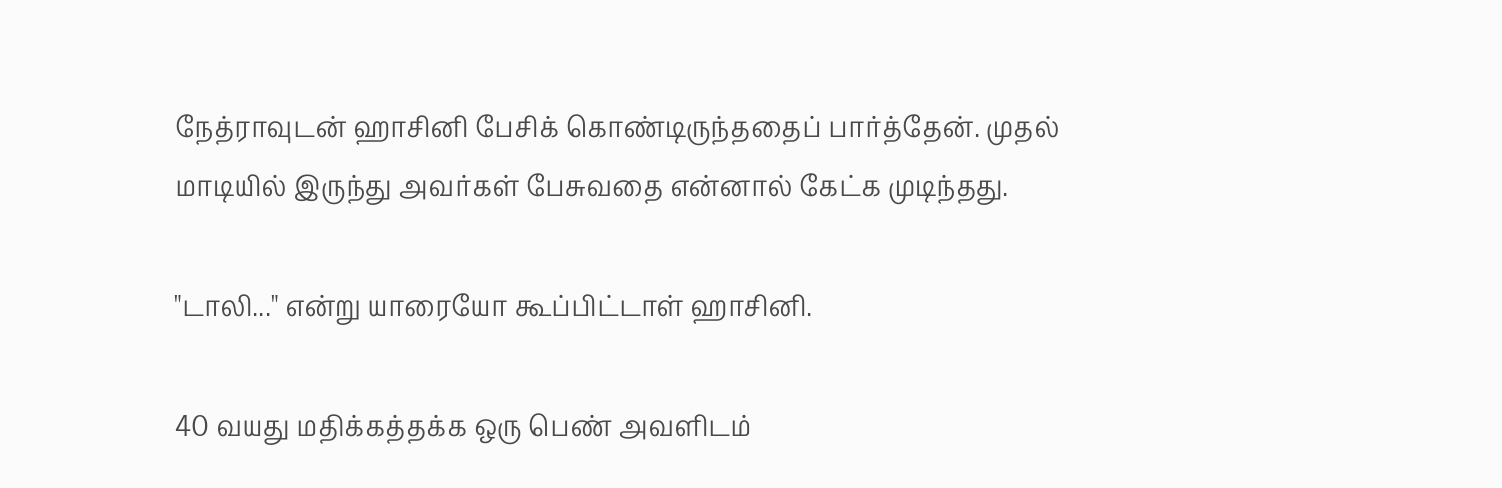நேத்ராவுடன் ஹாசினி பேசிக் கொண்டிருந்ததைப் பார்த்தேன். முதல் மாடியில் இருந்து அவர்கள் பேசுவதை என்னால் கேட்க முடிந்தது.

"டாலி..." என்று யாரையோ கூப்பிட்டாள் ஹாசினி.

40 வயது மதிக்கத்தக்க ஒரு பெண் அவளிடம்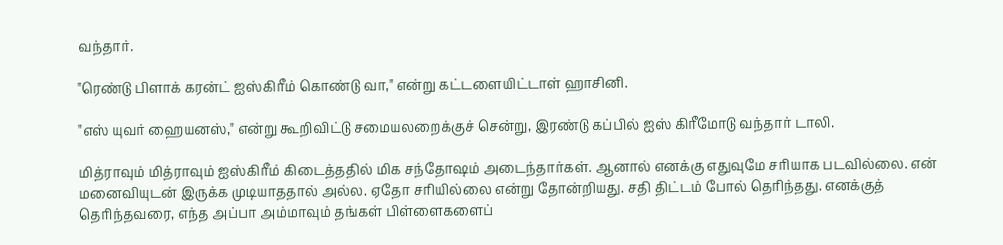வந்தார்.

"ரெண்டு பிளாக் கரன்ட் ஐஸ்கிரீம் கொண்டு வா," என்று கட்டளையிட்டாள் ஹாசினி.

"எஸ் யுவர் ஹையனஸ்," என்று கூறிவிட்டு சமையலறைக்குச் சென்று, இரண்டு கப்பில் ஐஸ் கிரீமோடு வந்தார் டாலி.

மித்ராவும் மித்ராவும் ஐஸ்கிரீம் கிடைத்ததில் மிக சந்தோஷம் அடைந்தார்கள். ஆனால் எனக்கு எதுவுமே சரியாக படவில்லை. என் மனைவியுடன் இருக்க முடியாததால் அல்ல. ஏதோ சரியில்லை என்று தோன்றியது. சதி திட்டம் போல் தெரிந்தது. எனக்குத் தெரிந்தவரை, எந்த அப்பா அம்மாவும் தங்கள் பிள்ளைகளைப்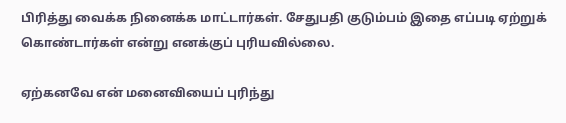பிரித்து வைக்க நினைக்க மாட்டார்கள். சேதுபதி குடும்பம் இதை எப்படி ஏற்றுக் கொண்டார்கள் என்று எனக்குப் புரியவில்லை.

ஏற்கனவே என் மனைவியைப் புரிந்து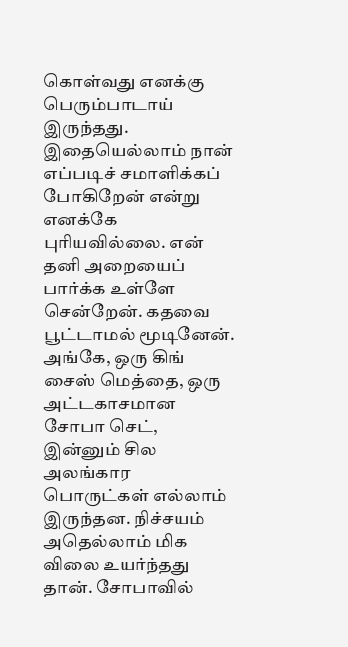கொள்வது எனக்கு பெரும்பாடாய் இருந்தது. இதையெல்லாம் நான் எப்படிச் சமாளிக்கப் போகிறேன் என்று எனக்கே புரியவில்லை. என் தனி அறையைப் பார்க்க உள்ளே சென்றேன். கதவை பூட்டாமல் மூடினேன். அங்கே, ஒரு கிங் சைஸ் மெத்தை, ஒரு அட்டகாசமான சோபா செட், இன்னும் சில அலங்கார பொருட்கள் எல்லாம் இருந்தன. நிச்சயம் அதெல்லாம் மிக விலை உயர்ந்தது தான். சோபாவில்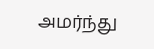அமர்ந்து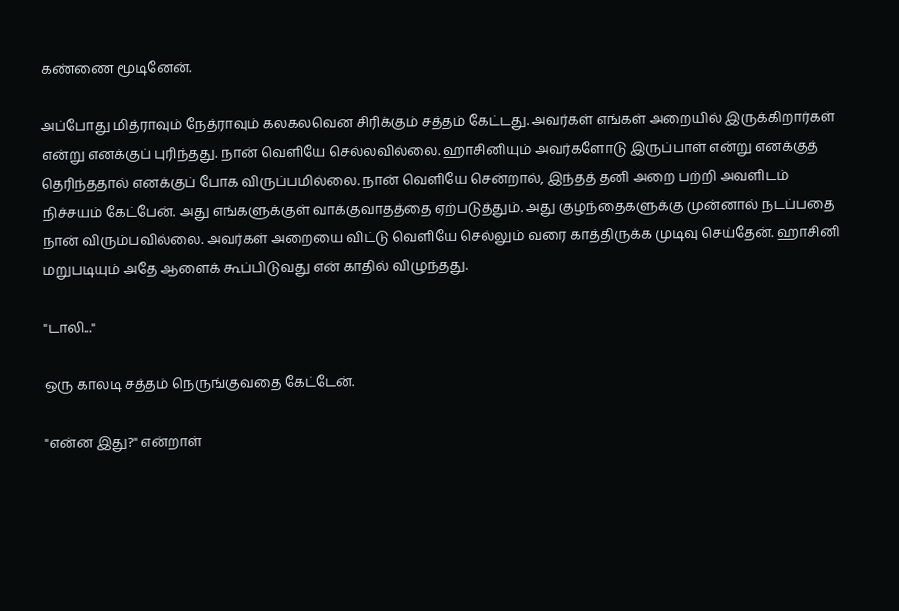கண்ணை மூடினேன்.

அப்போது மித்ராவும் நேத்ராவும் கலகலவென சிரிக்கும் சத்தம் கேட்டது. அவர்கள் எங்கள் அறையில் இருக்கிறார்கள் என்று எனக்குப் புரிந்தது. நான் வெளியே செல்லவில்லை. ஹாசினியும் அவர்களோடு இருப்பாள் என்று எனக்குத் தெரிந்ததால் எனக்குப் போக விருப்பமில்லை. நான் வெளியே சென்றால், இந்தத் தனி அறை பற்றி அவளிடம் நிச்சயம் கேட்பேன். அது எங்களுக்குள் வாக்குவாதத்தை ஏற்படுத்தும். அது குழந்தைகளுக்கு முன்னால் நடப்பதை நான் விரும்பவில்லை. அவர்கள் அறையை விட்டு வெளியே செல்லும் வரை காத்திருக்க முடிவு செய்தேன். ஹாசினி மறுபடியும் அதே ஆளைக் கூப்பிடுவது என் காதில் விழுந்தது.

"டாலி..."

ஒரு காலடி சத்தம் நெருங்குவதை கேட்டேன்.

"என்ன இது?" என்றாள்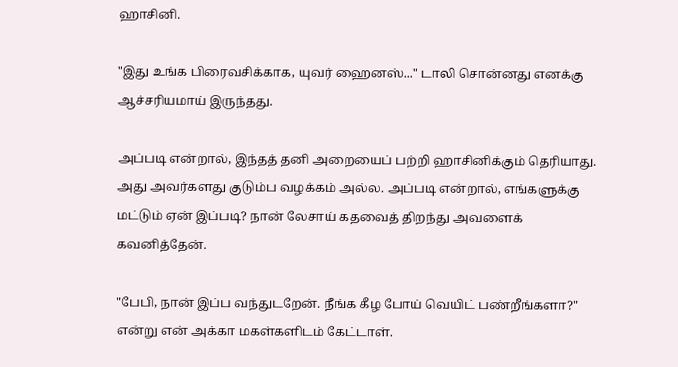ஹாசினி.

"இது உங்க பிரைவசிக்காக, யுவர் ஹைனஸ்..." டாலி சொன்னது எனக்கு ஆச்சரியமாய் இருந்தது.

அப்படி என்றால், இந்தத் தனி அறையைப் பற்றி ஹாசினிக்கும் தெரியாது. அது அவர்களது குடும்ப வழக்கம் அல்ல. அப்படி என்றால், எங்களுக்கு மட்டும் ஏன் இப்படி? நான் லேசாய் கதவைத் திறந்து அவளைக் கவனித்தேன்.

"பேபி, நான் இப்ப வந்துடறேன். நீங்க கீழ போய் வெயிட் பண்றீங்களா?" என்று என் அக்கா மகள்களிடம் கேட்டாள்.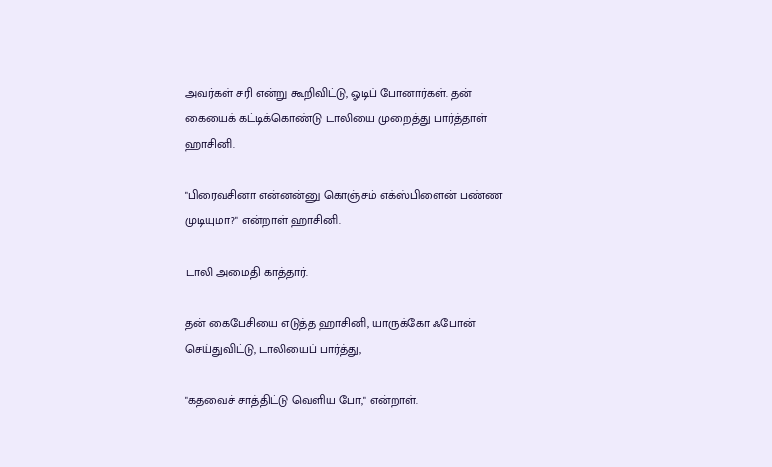அவர்கள் சரி என்று கூறிவிட்டு, ஓடிப் போனார்கள். தன் கையைக் கட்டிக்கொண்டு டாலியை முறைத்து பார்த்தாள் ஹாசினி.

"பிரைவசினா என்னன்னு கொஞ்சம் எக்ஸ்பிளைன் பண்ண முடியுமா?" என்றாள் ஹாசினி.

டாலி அமைதி காத்தார்.

தன் கைபேசியை எடுத்த ஹாசினி, யாருக்கோ ஃபோன் செய்துவிட்டு, டாலியைப் பார்த்து,

"கதவைச் சாத்திட்டு வெளிய போ," என்றாள்.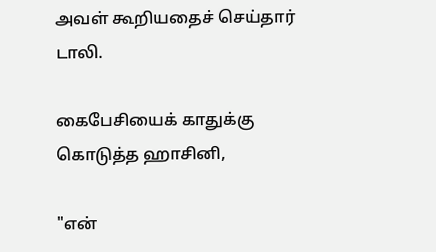அவள் கூறியதைச் செய்தார் டாலி.

கைபேசியைக் காதுக்கு கொடுத்த ஹாசினி,

"என்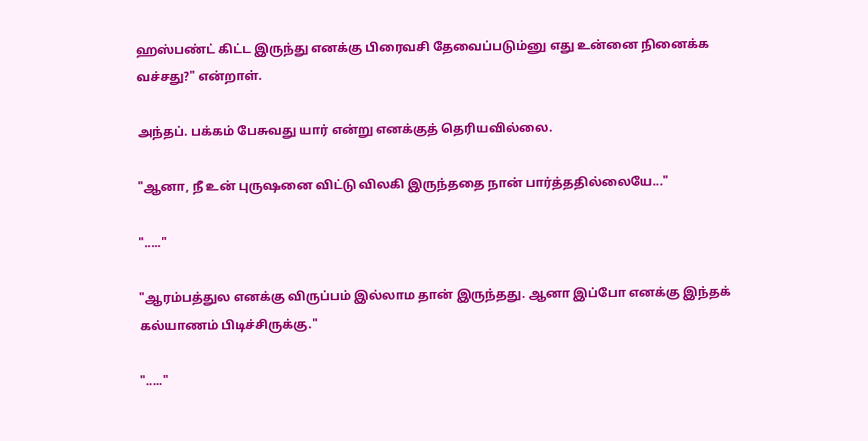ஹஸ்பண்ட் கிட்ட இருந்து எனக்கு பிரைவசி தேவைப்படும்னு எது உன்னை நினைக்க வச்சது?" என்றாள்.

அந்தப். பக்கம் பேசுவது யார் என்று எனக்குத் தெரியவில்லை.

"ஆனா, நீ உன் புருஷனை விட்டு விலகி இருந்ததை நான் பார்த்ததில்லையே..."

"....."

"ஆரம்பத்துல எனக்கு விருப்பம் இல்லாம தான் இருந்தது. ஆனா இப்போ எனக்கு இந்தக் கல்யாணம் பிடிச்சிருக்கு."

"....."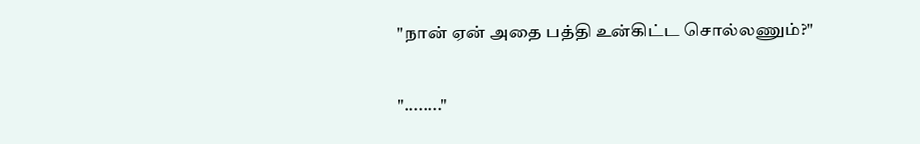"நான் ஏன் அதை பத்தி உன்கிட்ட சொல்லணும்?"

"........"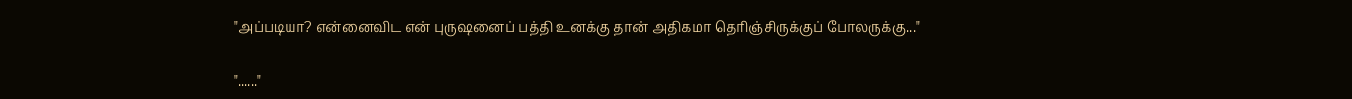"அப்படியா? என்னைவிட என் புருஷனைப் பத்தி உனக்கு தான் அதிகமா தெரிஞ்சிருக்குப் போலருக்கு..."

"......"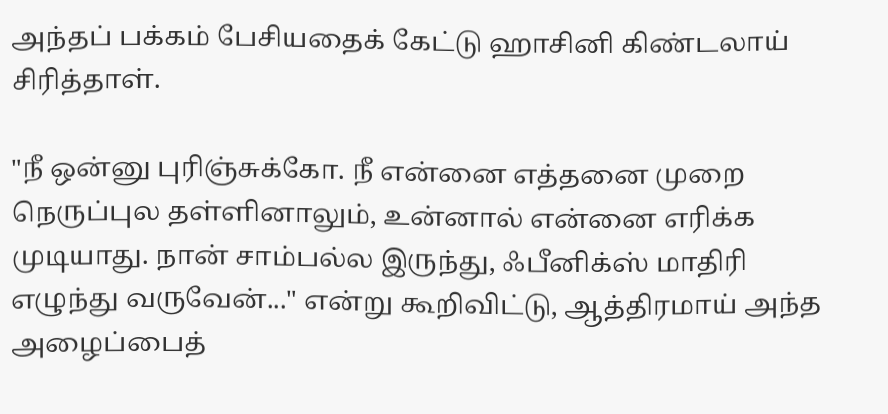அந்தப் பக்கம் பேசியதைக் கேட்டு ஹாசினி கிண்டலாய் சிரித்தாள்.

"நீ ஒன்னு புரிஞ்சுக்கோ. நீ என்னை எத்தனை முறை நெருப்புல தள்ளினாலும், உன்னால் என்னை எரிக்க முடியாது. நான் சாம்பல்ல இருந்து, ஃபீனிக்ஸ் மாதிரி எழுந்து வருவேன்..." என்று கூறிவிட்டு, ஆத்திரமாய் அந்த அழைப்பைத்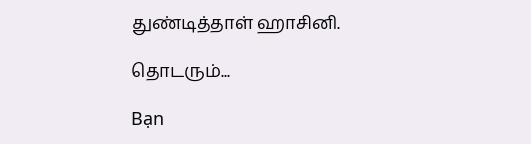துண்டித்தாள் ஹாசினி.

தொடரும்...

Bạn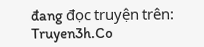đang đọc truyện trên: Truyen3h.Co